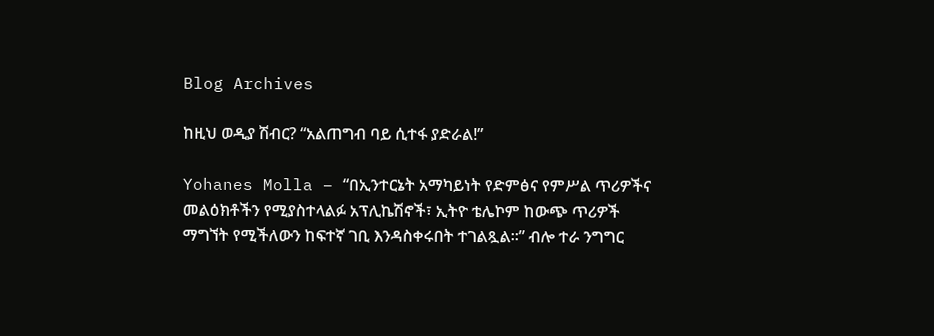Blog Archives

ከዚህ ወዲያ ሽብር? “አልጠግብ ባይ ሲተፋ ያድራል!”

Yohanes Molla – “በኢንተርኔት አማካይነት የድምፅና የምሥል ጥሪዎችና መልዕክቶችን የሚያስተላልፉ አፕሊኬሽኖች፣ ኢትዮ ቴሌኮም ከውጭ ጥሪዎች ማግኘት የሚችለውን ከፍተኛ ገቢ እንዳስቀሩበት ተገልጿል።” ብሎ ተራ ንግግር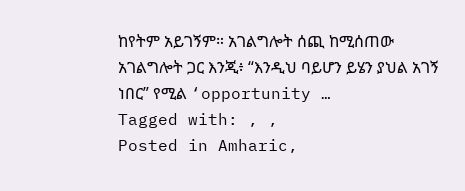ከየትም አይገኝም። አገልግሎት ሰጪ ከሚሰጠው አገልግሎት ጋር እንጂ፥ “እንዲህ ባይሆን ይሄን ያህል አገኝ ነበር” የሚል ‘opportunity …
Tagged with: , ,
Posted in Amharic,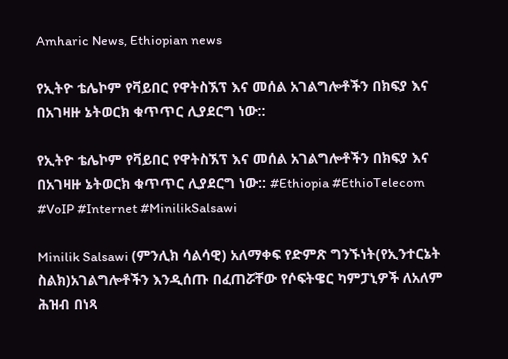Amharic News, Ethiopian news

የኢትዮ ቴሌኮም የቫይበር የዋትስኧፕ እና መሰል አገልግሎቶችን በክፍያ እና በአገዛዙ ኔትወርክ ቁጥጥር ሊያደርግ ነው::

የኢትዮ ቴሌኮም የቫይበር የዋትስኧፕ እና መሰል አገልግሎቶችን በክፍያ እና በአገዛዙ ኔትወርክ ቁጥጥር ሊያደርግ ነው:: #Ethiopia #EthioTelecom #VoIP #Internet #MinilikSalsawi

Minilik Salsawi (ምንሊክ ሳልሳዊ) አለማቀፍ የድምጽ ግንኙነት(የኢንተርኔት ስልክ)አገልግሎቶችን እንዲሰጡ በፈጠሯቸው የሶፍትዌር ካምፓኒዎች ለአለም ሕዝብ በነጻ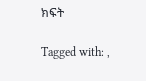ክፍት

Tagged with: ,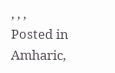, , ,
Posted in Amharic,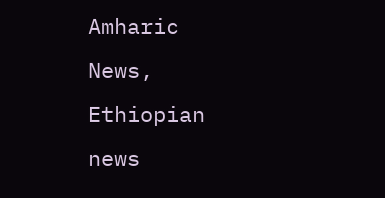Amharic News, Ethiopian news